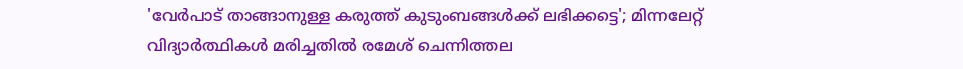'വേർപാട് താങ്ങാനുള്ള കരുത്ത് കുടുംബങ്ങൾക്ക് ലഭിക്കട്ടെ'; മിന്നലേറ്റ് വിദ്യാർത്ഥികൾ മരിച്ചതിൽ രമേശ് ചെന്നിത്തല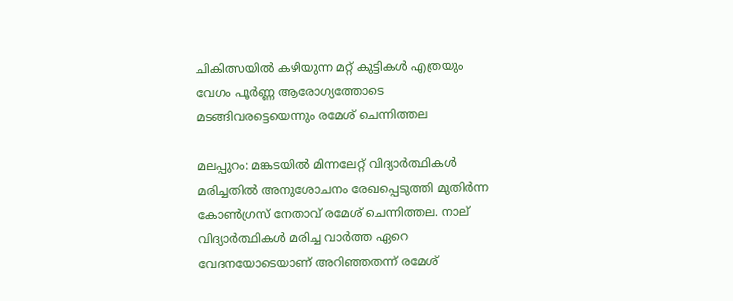ചികിത്സയില്‍ കഴിയുന്ന മറ്റ് കുട്ടികള്‍ എത്രയും വേഗം പൂര്‍ണ്ണ ആരോഗ്യത്തോടെ മടങ്ങിവരട്ടെയെന്നും രമേശ് ചെന്നിത്തല

മലപ്പുറം: മങ്കടയില്‍ മിന്നലേറ്റ് വിദ്യാര്‍ത്ഥികള്‍ മരിച്ചതില്‍ അനുശോചനം രേഖപ്പെടുത്തി മുതിര്‍ന്ന കോണ്‍ഗ്രസ് നേതാവ് രമേശ് ചെന്നിത്തല. നാല് വിദ്യാര്‍ത്ഥികള്‍ മരിച്ച വാര്‍ത്ത ഏറെ വേദനയോടെയാണ് അറിഞ്ഞതന്ന് രമേശ്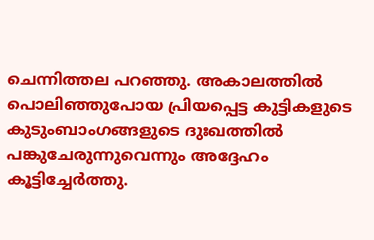ചെന്നിത്തല പറഞ്ഞു. അകാലത്തില്‍ പൊലിഞ്ഞുപോയ പ്രിയപ്പെട്ട കുട്ടികളുടെ കുടുംബാംഗങ്ങളുടെ ദുഃഖത്തില്‍ പങ്കുചേരുന്നുവെന്നും അദ്ദേഹം കൂട്ടിച്ചേര്‍ത്തു.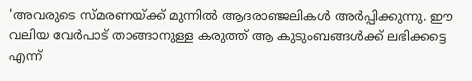'അവരുടെ സ്മരണയ്ക്ക് മുന്നില്‍ ആദരാഞ്ജലികള്‍ അര്‍പ്പിക്കുന്നു. ഈ വലിയ വേര്‍പാട് താങ്ങാനുള്ള കരുത്ത് ആ കുടുംബങ്ങള്‍ക്ക് ലഭിക്കട്ടെ എന്ന്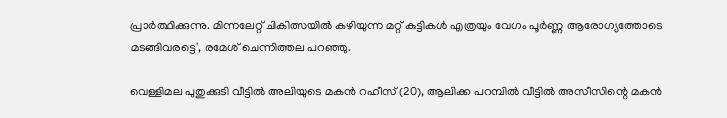പ്രാര്‍ത്ഥിക്കുന്നു. മിന്നലേറ്റ് ചികിത്സയില്‍ കഴിയുന്ന മറ്റ് കുട്ടികള്‍ എത്രയും വേഗം പൂര്‍ണ്ണ ആരോഗ്യത്തോടെ മടങ്ങിവരട്ടെ', രമേശ് ചെന്നിത്തല പറഞ്ഞു.

വെള്ളിമല പുതുക്കുടി വീട്ടില്‍ അലിയുടെ മകന്‍ റഹീസ് (20), ആലിക്ക പറമ്പില്‍ വീട്ടില്‍ അസീസിന്റെ മകന്‍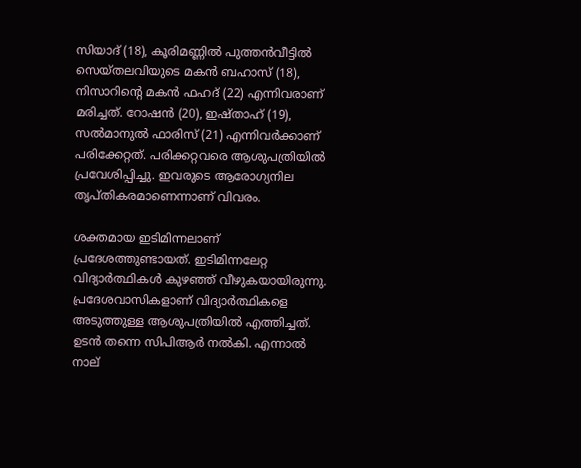സിയാദ് (18), കൂരിമണ്ണില്‍ പുത്തന്‍വീട്ടില്‍ സെയ്തലവിയുടെ മകന്‍ ബഹാസ് (18), നിസാറിന്റെ മകന്‍ ഫഹദ് (22) എന്നിവരാണ് മരിച്ചത്. റോഷന്‍ (20), ഇഷ്താഹ് (19), സല്‍മാനുല്‍ ഫാരിസ് (21) എന്നിവര്‍ക്കാണ് പരിക്കേറ്റത്. പരിക്കറ്റവരെ ആശുപത്രിയില്‍ പ്രവേശിപ്പിച്ചു. ഇവരുടെ ആരോഗ്യനില തൃപ്തികരമാണെന്നാണ് വിവരം.

ശക്തമായ ഇടിമിന്നലാണ് പ്രദേശത്തുണ്ടായത്. ഇടിമിന്നലേറ്റ വിദ്യാര്‍ത്ഥികള്‍ കുഴഞ്ഞ് വീഴുകയായിരുന്നു. പ്രദേശവാസികളാണ് വിദ്യാര്‍ത്ഥികളെ അടുത്തുള്ള ആശുപത്രിയില്‍ എത്തിച്ചത്. ഉടന്‍ തന്നെ സിപിആര്‍ നല്‍കി. എന്നാല്‍ നാല്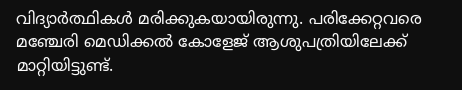വിദ്യാര്‍ത്ഥികള്‍ മരിക്കുകയായിരുന്നു. പരിക്കേറ്റവരെ മഞ്ചേരി മെഡിക്കല്‍ കോളേജ് ആശുപത്രിയിലേക്ക് മാറ്റിയിട്ടുണ്ട്.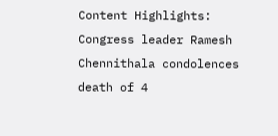Content Highlights: Congress leader Ramesh Chennithala condolences death of 4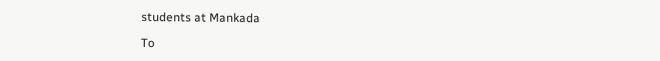students at Mankada

To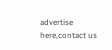advertise here,contact us